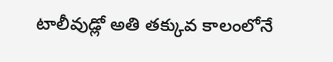టాలీవుడ్లో అతి తక్కువ కాలంలోనే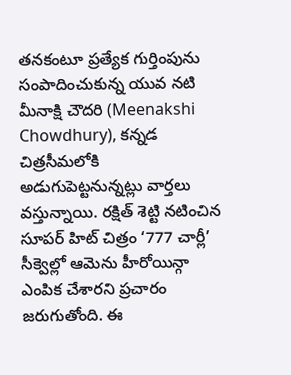తనకంటూ ప్రత్యేక గుర్తింపును సంపాదించుకున్న యువ నటి మీనాక్షి చౌదరి (Meenakshi Chowdhury), కన్నడ చిత్రసీమలోకి అడుగుపెట్టనున్నట్లు వార్తలు వస్తున్నాయి. రక్షిత్ శెట్టి నటించిన సూపర్ హిట్ చిత్రం ‘777 చార్లీ’ సీక్వెల్లో ఆమెను హీరోయిన్గా ఎంపిక చేశారని ప్రచారం జరుగుతోంది. ఈ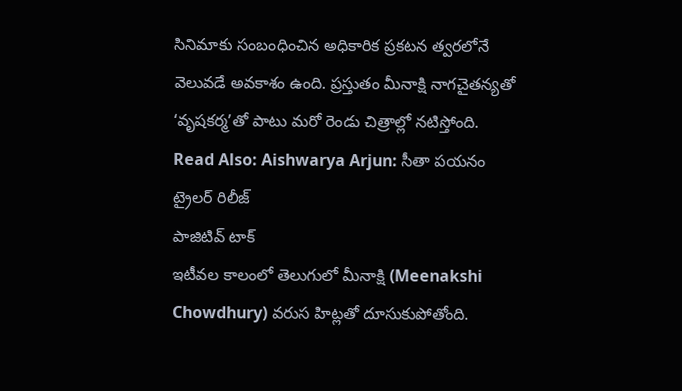సినిమాకు సంబంధించిన అధికారిక ప్రకటన త్వరలోనే వెలువడే అవకాశం ఉంది. ప్రస్తుతం మీనాక్షి నాగచైతన్యతో ‘వృషకర్మ’తో పాటు మరో రెండు చిత్రాల్లో నటిస్తోంది.
Read Also: Aishwarya Arjun: సీతా పయనం ట్రైలర్ రిలీజ్
పాజిటివ్ టాక్
ఇటీవల కాలంలో తెలుగులో మీనాక్షి (Meenakshi Chowdhury) వరుస హిట్లతో దూసుకుపోతోంది.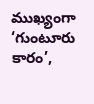ముఖ్యంగా ‘గుంటూరు కారం’,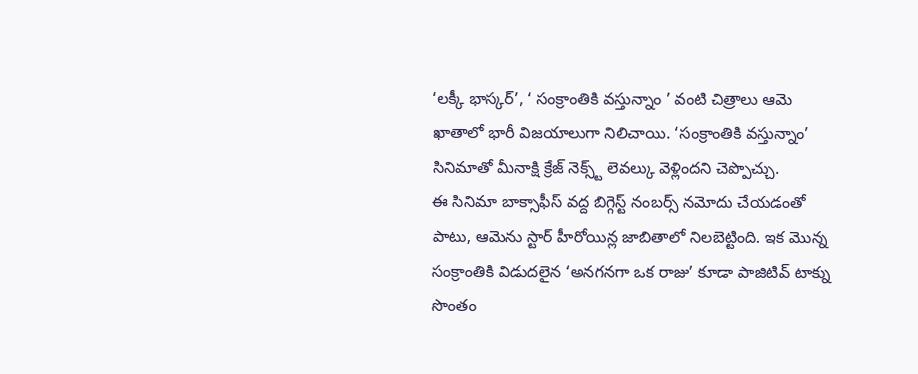‘లక్కీ భాస్కర్’, ‘ సంక్రాంతికి వస్తున్నాం ’ వంటి చిత్రాలు ఆమె ఖాతాలో భారీ విజయాలుగా నిలిచాయి. ‘సంక్రాంతికి వస్తున్నాం’ సినిమాతో మీనాక్షి క్రేజ్ నెక్స్ట్ లెవల్కు వెళ్లిందని చెప్పొచ్చు.
ఈ సినిమా బాక్సాఫీస్ వద్ద బిగ్గెస్ట్ నంబర్స్ నమోదు చేయడంతో పాటు, ఆమెను స్టార్ హీరోయిన్ల జాబితాలో నిలబెట్టింది. ఇక మొన్న సంక్రాంతికి విడుదలైన ‘అనగనగా ఒక రాజు’ కూడా పాజిటివ్ టాక్ను సొంతం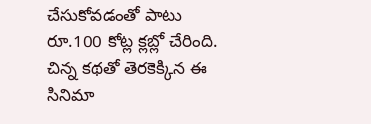చేసుకోవడంతో పాటు రూ.100 కోట్ల క్లబ్లో చేరింది. చిన్న కథతో తెరకెక్కిన ఈ సినిమా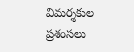విమర్శకుల ప్రశంసలు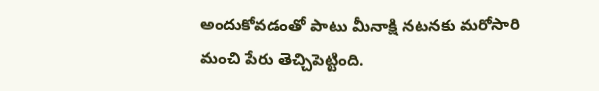అందుకోవడంతో పాటు మీనాక్షి నటనకు మరోసారి మంచి పేరు తెచ్చిపెట్టింది.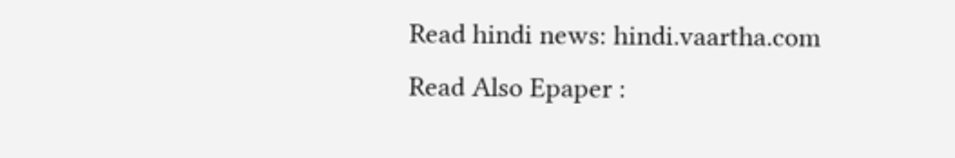Read hindi news: hindi.vaartha.com
Read Also Epaper :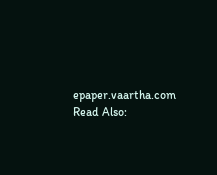epaper.vaartha.com
Read Also: